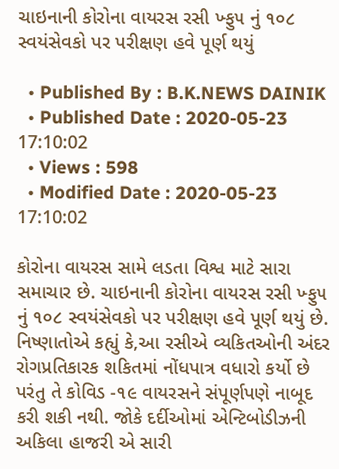ચાઇનાની કોરોના વાયરસ રસી ખ્ફુ૫ નું ૧૦૮ સ્વયંસેવકો પર પરીક્ષણ હવે પૂર્ણ થયું

  • Published By : B.K.NEWS DAINIK
  • Published Date : 2020-05-23 17:10:02
  • Views : 598
  • Modified Date : 2020-05-23 17:10:02

કોરોના વાયરસ સામે લડતા વિશ્વ માટે સારા સમાચાર છે. ચાઇનાની કોરોના વાયરસ રસી ખ્ફુ૫ નું ૧૦૮ સ્વયંસેવકો પર પરીક્ષણ હવે પૂર્ણ થયું છે. નિષ્ણાતોએ કહ્યું કે,આ રસીએ વ્યકિતઓની અંદર રોગપ્રતિકારક શકિતમાં નોંધપાત્ર વધારો કર્યો છે પરંતુ તે કોવિડ -૧૯ વાયરસને સંપૂર્ણપણે નાબૂદ કરી શકી નથી. જોકે દર્દીઓમાં એન્ટિબોડીઝની અકિલા હાજરી એ સારી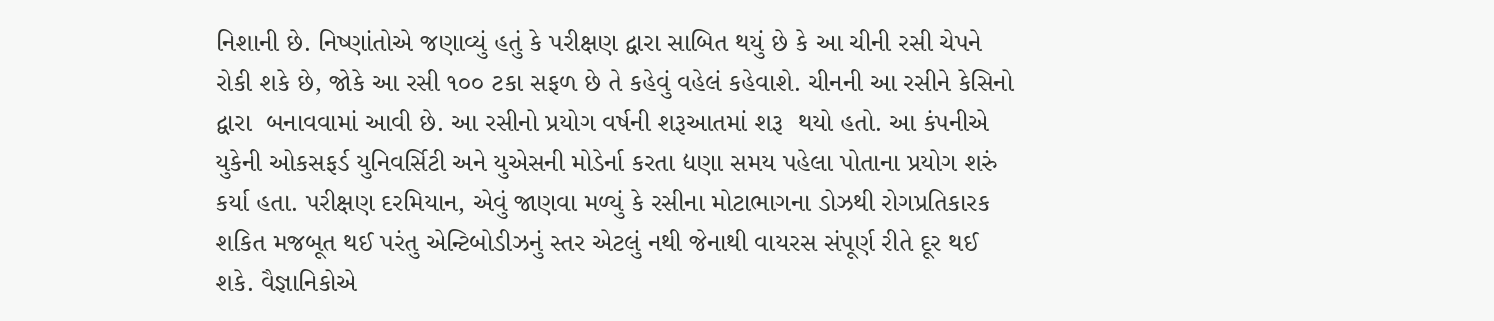નિશાની છે. નિષ્ણાંતોએ જણાવ્યું હતું કે પરીક્ષણ દ્વારા સાબિત થયું છે કે આ ચીની રસી ચેપને રોકી શકે છે, જોકે આ રસી ૧૦૦ ટકા સફળ છે તે કહેવું વહેલં કહેવાશે. ચીનની આ રસીને કેસિનો દ્વારા  બનાવવામાં આવી છે. આ રસીનો પ્રયોગ વર્ષની શરૂઆતમાં શરૂ  થયો હતો. આ કંપનીએ યુકેની ઓકસફર્ડ યુનિવર્સિટી અને યુએસની મોડેર્ના કરતા દ્યણા સમય પહેલા પોતાના પ્રયોગ શરું કર્યા હતા. પરીક્ષણ દરમિયાન, એવું જાણવા મળ્યું કે રસીના મોટાભાગના ડોઝથી રોગપ્રતિકારક શકિત મજબૂત થઈ પરંતુ એન્ટિબોડીઝનું સ્તર એટલું નથી જેનાથી વાયરસ સંપૂર્ણ રીતે દૂર થઈ શકે. વૈજ્ઞાનિકોએ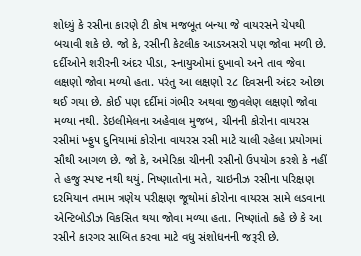શોધ્યું કે રસીના કારણે ટી કોષ મજબૂત બન્યા જે વાયરસને ચેપથી બચાવી શકે છે. જો કે, રસીની કેટલીક આડઅસરો પણ જોવા મળી છે. દર્દીઓને શરીરની અંદર પીડા, સ્નાયુઓમાં દુખાવો અને તાવ જેવા લક્ષણો જોવા મળ્યો હતા. પરંતુ આ લક્ષણો ૨૮ દિવસની અંદર ઓછા થઈ ગયા છે. કોઈ પણ દર્દીમાં ગંભીર અથવા જીવલેણ લક્ષણો જોવા મળ્યા નથી. ડેઇલીમેલના અહેવાલ મુજબ, ચીનની કોરોના વાયરસ રસીમાં ખ્ફુ૫ દુનિયામાં કોરોના વાયરસ રસી માટે ચાલી રહેલા પ્રયોગમાં સૌથી આગળ છે. જો કે, અમેરિકા ચીનની રસીનો ઉપયોગ કરશે કે નહીં તે હજુ સ્પષ્ટ નથી થયું. નિષ્ણાતોના મતે, ચાઇનીઝ રસીના પરિક્ષણ દરમિયાન તમામ ત્રણેય પરીક્ષણ જૂથોમાં કોરોના વાયરસ સામે લડવાના એન્ટિબોડીઝ વિકસિત થયા જોવા મળ્યા હતા. નિષ્ણાંતો કહે છે કે આ રસીને કારગર સાબિત કરવા માટે વધુ સંશોધનની જરૂરી છે.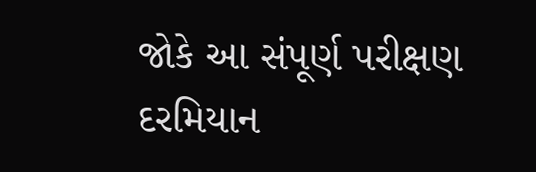જોકે આ સંપૂર્ણ પરીક્ષણ દરમિયાન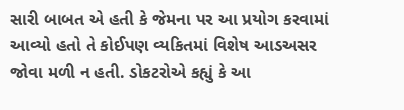સારી બાબત એ હતી કે જેમના પર આ પ્રયોગ કરવામાં આવ્યો હતો તે કોઈપણ વ્યકિતમાં વિશેષ આડઅસર જોવા મળી ન હતી. ડોકટરોએ કહ્યું કે આ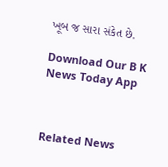ખૂબ જ સારા સંકેત છે.

Download Our B K News Today App



Related News